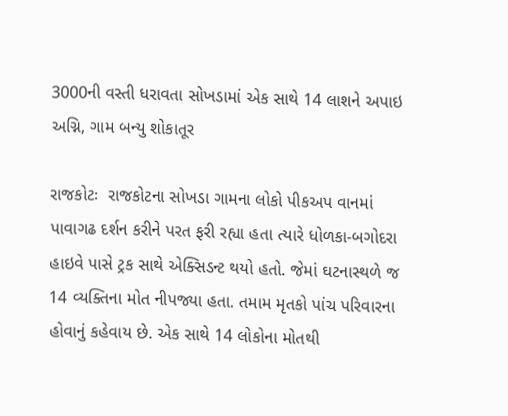3000ની વસ્તી ધરાવતા સોખડામાં એક સાથે 14 લાશને અપાઇ અગ્નિ, ગામ બન્યુ શોકાતૂર

રાજકોટઃ  રાજકોટના સોખડા ગામના લોકો પીકઅપ વાનમાં પાવાગઢ દર્શન કરીને પરત ફરી રહ્યા હતા ત્યારે ધોળકા-બગોદરા હાઇવે પાસે ટ્રક સાથે એક્સિડન્ટ થયો હતો. જેમાં ઘટનાસ્થળે જ 14 વ્યક્તિના મોત નીપજ્યા હતા. તમામ મૃતકો પાંચ પરિવારના હોવાનું કહેવાય છે. એક સાથે 14 લોકોના મોતથી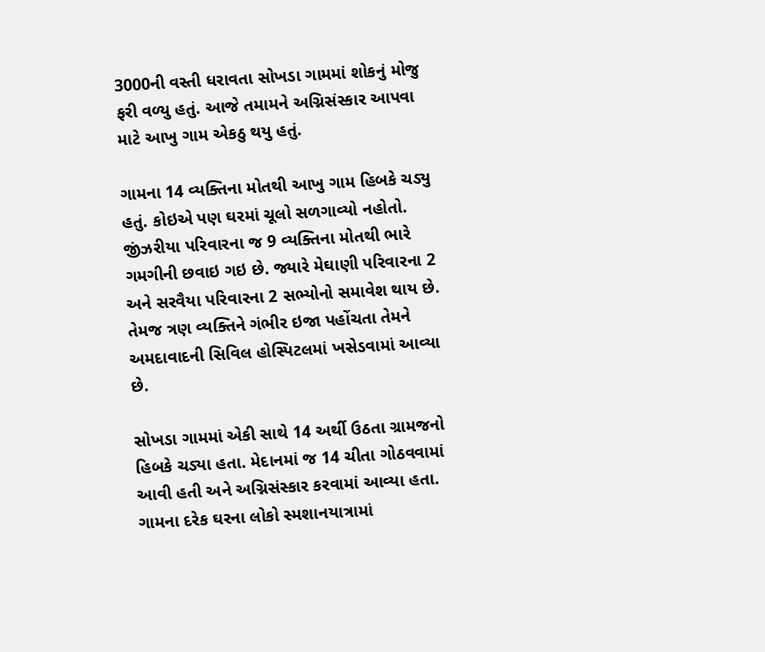3000ની વસ્તી ધરાવતા સોખડા ગામમાં શોકનું મોજુ ફરી વળ્યુ હતું. આજે તમામને અગ્નિસંસ્કાર આપવા માટે આખુ ગામ એકઠુ થયુ હતું.

ગામના 14 વ્યક્તિના મોતથી આખુ ગામ હિબકે ચડ્યુ હતું. કોઇએ પણ ઘરમાં ચૂલો સળગાવ્યો નહોતો. જીંઝરીયા પરિવારના જ 9 વ્યક્તિના મોતથી ભારે ગમગીની છવાઇ ગઇ છે. જ્યારે મેઘાણી પરિવારના 2 અને સરવૈયા પરિવારના 2 સભ્યોનો સમાવેશ થાય છે. તેમજ ત્રણ વ્યક્તિને ગંભીર ઇજા પહોંચતા તેમને અમદાવાદની સિવિલ હોસ્પિટલમાં ખસેડવામાં આવ્યા છે.

સોખડા ગામમાં એકી સાથે 14 અર્થી ઉઠતા ગ્રામજનો હિબકે ચડ્યા હતા. મેદાનમાં જ 14 ચીતા ગોઠવવામાં આવી હતી અને અગ્નિસંસ્કાર કરવામાં આવ્યા હતા. ગામના દરેક ઘરના લોકો સ્મશાનયાત્રામાં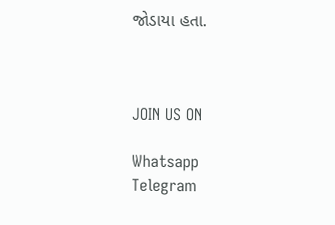જોડાયા હતા.



JOIN US ON

Whatsapp
Telegram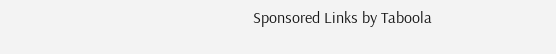Sponsored Links by Taboola